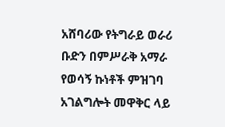አሸባሪው የትግራይ ወራሪ ቡድን በምሥራቅ አማራ የወሳኝ ኩነቶች ምዝገባ አገልግሎት መዋቅር ላይ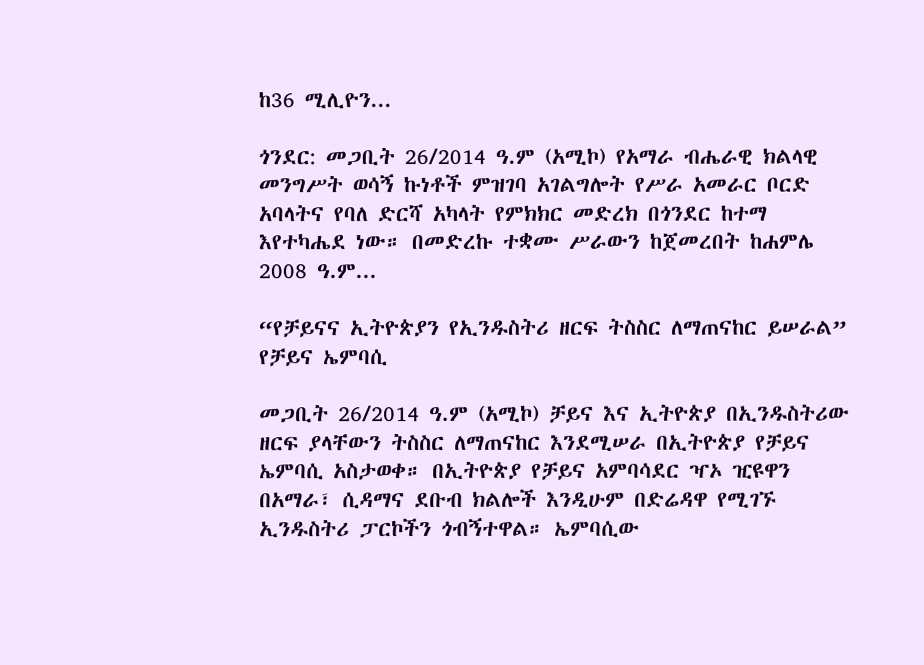ከ36 ሚሊዮን...

ጎንደር: መጋቢት 26/2014 ዓ.ም (አሚኮ) የአማራ ብሔራዊ ክልላዊ መንግሥት ወሳኝ ኩነቶች ምዝገባ አገልግሎት የሥራ አመራር ቦርድ አባላትና የባለ ድርሻ አካላት የምክክር መድረክ በጎንደር ከተማ እየተካሔደ ነው። በመድረኩ ተቋሙ ሥራውን ከጀመረበት ከሐምሌ 2008 ዓ.ም...

“የቻይናና ኢትዮጵያን የኢንዱስትሪ ዘርፍ ትስስር ለማጠናከር ይሠራል” የቻይና ኤምባሲ

መጋቢት 26/2014 ዓ.ም (አሚኮ) ቻይና እና ኢትዮጵያ በኢንዱስትሪው ዘርፍ ያላቸውን ትስስር ለማጠናከር እንደሚሠራ በኢትዮጵያ የቻይና ኤምባሲ አስታወቀ። በኢትዮጵያ የቻይና አምባሳደር ዣኦ ዢዩዋን በአማራ፣ ሲዳማና ደቡብ ክልሎች እንዲሁም በድሬዳዋ የሚገኙ ኢንዱስትሪ ፓርኮችን ጎብኝተዋል። ኤምባሲው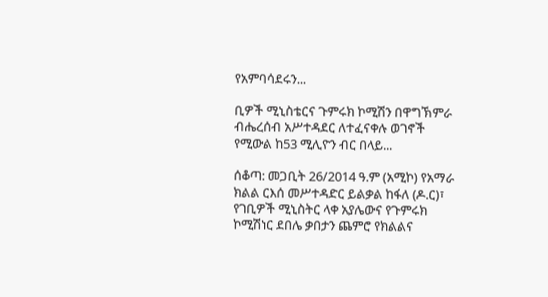የአምባሳደሩን...

ቢዎች ሚኒስቴርና ጉምሩክ ኮሚሽን በዋግኽምራ ብሔረሰብ አሥተዳደር ለተፈናቀሉ ወገኖች የሚውል ከ53 ሚሊዮን ብር በላይ...

ሰቆጣ: መጋቢት 26/2014 ዓ.ም (አሚኮ) የአማራ ክልል ርእሰ መሥተዳድር ይልቃል ከፋለ (ዶ.ር)፣ የገቢዎች ሚኒስትር ላቀ አያሌውና የጉምሩክ ኮሚሽነር ደበሌ ቃበታን ጨምሮ የክልልና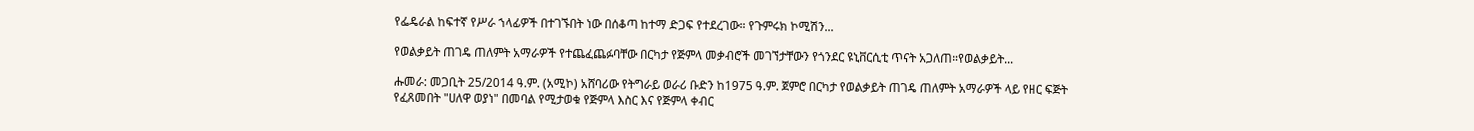የፌዴራል ከፍተኛ የሥራ ኀላፊዎች በተገኙበት ነው በሰቆጣ ከተማ ድጋፍ የተደረገው። የጉምሩክ ኮሚሽን...

የወልቃይት ጠገዴ ጠለምት አማራዎች የተጨፈጨፉባቸው በርካታ የጅምላ መቃብሮች መገኘታቸውን የጎንደር ዩኒቨርሲቲ ጥናት አጋለጠ።የወልቃይት...

ሑመራ: መጋቢት 25/2014 ዓ.ም. (አሚኮ) አሸባሪው የትግራይ ወራሪ ቡድን ከ1975 ዓ.ም. ጀምሮ በርካታ የወልቃይት ጠገዴ ጠለምት አማራዎች ላይ የዘር ፍጅት የፈጸመበት "ሀለዋ ወያነ" በመባል የሚታወቁ የጅምላ እስር እና የጅምላ ቀብር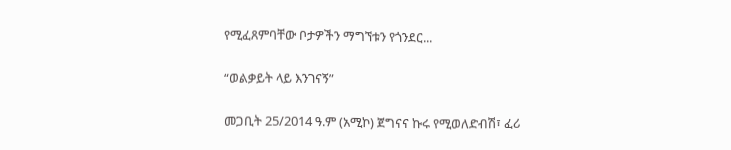የሚፈጸምባቸው ቦታዎችን ማግኘቱን የጎንደር...

“ወልቃይት ላይ እንገናኝ”

መጋቢት 25/2014 ዓ.ም (አሚኮ) ጀግናና ኩሩ የሚወለድብሽ፣ ፈሪ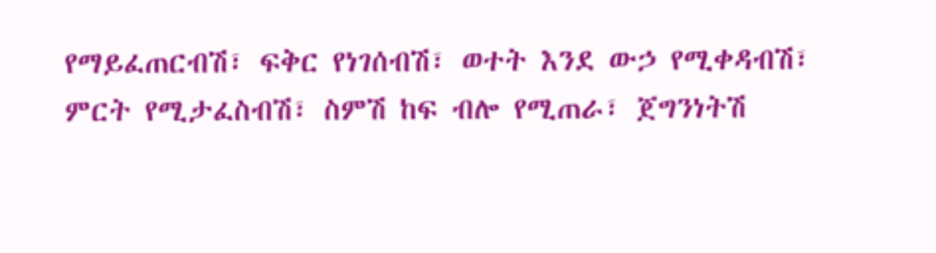የማይፈጠርብሽ፣ ፍቅር የነገሰብሽ፣ ወተት እንደ ውኃ የሚቀዳብሽ፣ ምርት የሚታፈስብሽ፣ ስምሽ ከፍ ብሎ የሚጠራ፣ ጀግንነትሽ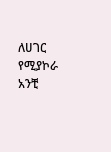ለሀገር የሚያኮራ አንቺ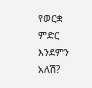የወርቋ ምድር እንደምን አለሽ?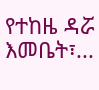የተከዜ ዳሯ እመቤት፣...